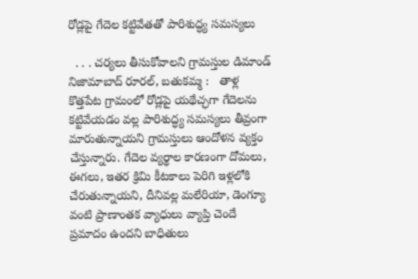రోడ్లపై గేదెల కట్టివేతతో పారిశుద్ధ్య సమస్యలు

  . . . చర్యలు తీసుకోవాలని గ్రామస్తుల డిమాండ్   నిజామాబాద్ రూరల్, బతుకమ్మ :   తాళ్ల కొత్తపేట గ్రామంలో రోడ్లపై యథేచ్ఛగా గేదెలను కట్టివేయడం వల్ల పారిశుద్ధ్య సమస్యలు తీవ్రంగా మారుతున్నాయని గ్రామస్తులు ఆందోళన వ్యక్తం చేస్తున్నారు. గేదెల వ్యర్థాల కారణంగా దోమలు, ఈగలు, ఇతర క్రిమి కీటకాలు పెరిగి ఇళ్లలోకి చేరుతున్నాయని, దీనివల్ల మలేరియా, డెంగ్యూ వంటి ప్రాణాంతక వ్యాధులు వ్యాప్తి చెందే ప్రమాదం ఉందని బాధితులు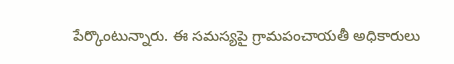పేర్కొంటున్నారు. ఈ సమస్యపై గ్రామపంచాయతీ అధికారులు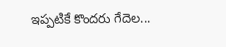ఇప్పటికే కొందరు గేదెల...